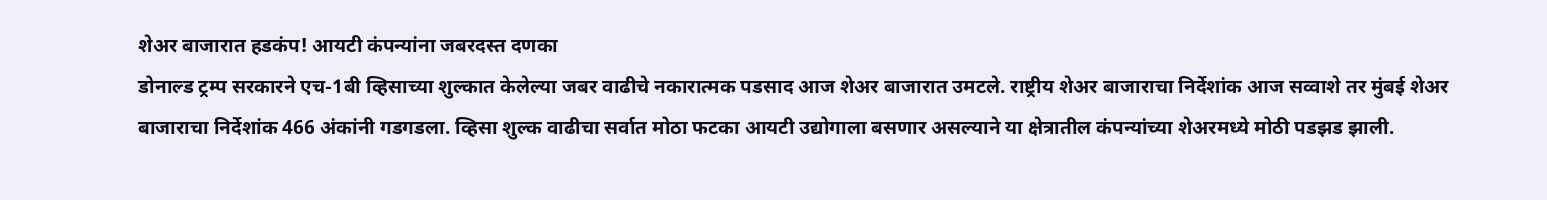शेअर बाजारात हडकंप! आयटी कंपन्यांना जबरदस्त दणका
डोनाल्ड ट्रम्प सरकारने एच-1बी व्हिसाच्या शुल्कात केलेल्या जबर वाढीचे नकारात्मक पडसाद आज शेअर बाजारात उमटले. राष्ट्रीय शेअर बाजाराचा निर्देशांक आज सव्वाशे तर मुंबई शेअर बाजाराचा निर्देशांक 466 अंकांनी गडगडला. व्हिसा शुल्क वाढीचा सर्वात मोठा फटका आयटी उद्योगाला बसणार असल्याने या क्षेत्रातील कंपन्यांच्या शेअरमध्ये मोठी पडझड झाली.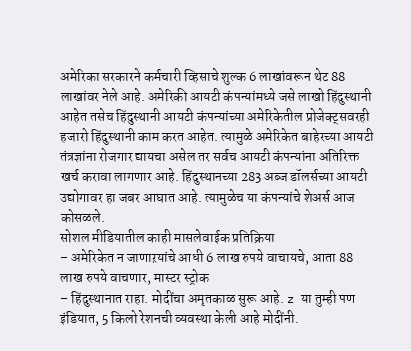अमेरिका सरकारने कर्मचारी व्हिसाचे शुल्क 6 लाखांवरून थेट 88 लाखांवर नेले आहे. अमेरिकी आयटी कंपन्यांमध्ये जसे लाखो हिंदुस्थानी आहेत तसेच हिंदुस्थानी आयटी कंपन्यांच्या अमेरिकेतील प्रोजेक्ट्सवरही हजारो हिंदुस्थानी काम करत आहेत. त्यामुळे अमेरिकेत बाहेरच्या आयटी तंत्रज्ञांना रोजगार द्यायचा असेल तर सर्वच आयटी कंपन्यांना अतिरिक्त खर्च करावा लागणार आहे. हिंदुस्थानच्या 283 अब्ज डॉलर्सच्या आयटी उद्योगावर हा जबर आघात आहे. त्यामुळेच या कंपन्यांचे शेअर्स आज कोसळले.
सोशल मीडियातील काही मासलेवाईक प्रतिक्रिया
– अमेरिकेत न जाणाऱयांचे आधी 6 लाख रुपये वाचायचे, आता 88 लाख रुपये वाचणार, मास्टर स्ट्रोक
– हिंदुस्थानात राहा. मोदींचा अमृतकाळ सुरू आहे. z या तुम्ही पण इंडियात, 5 किलो रेशनची व्यवस्था केली आहे मोदींनी.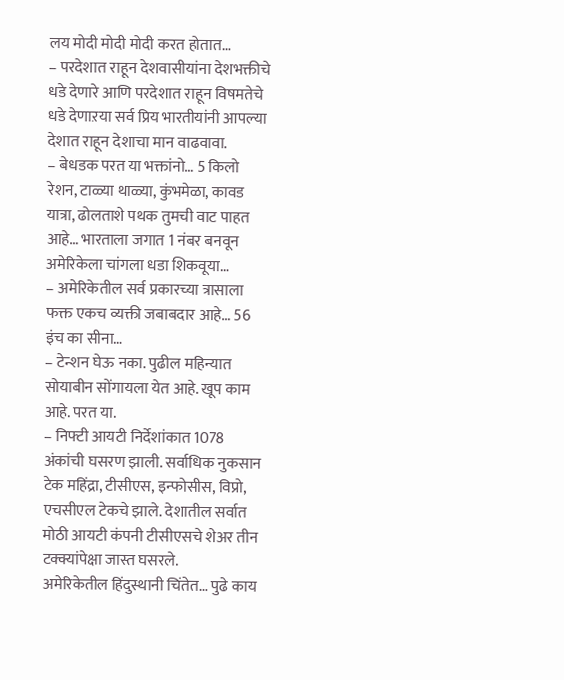लय मोदी मोदी मोदी करत होतात…
– परदेशात राहून देशवासीयांना देशभक्तीचे धडे देणारे आणि परदेशात राहून विषमतेचे धडे देणाऱया सर्व प्रिय भारतीयांनी आपल्या देशात राहून देशाचा मान वाढवावा.
– बेधडक परत या भक्तांनो… 5 किलो रेशन, टाळ्या थाळ्या, कुंभमेळा, कावड यात्रा, ढोलताशे पथक तुमची वाट पाहत आहे… भारताला जगात 1 नंबर बनवून अमेरिकेला चांगला धडा शिकवूया…
– अमेरिकेतील सर्व प्रकारच्या त्रासाला फक्त एकच व्यक्ती जबाबदार आहे… 56 इंच का सीना…
– टेन्शन घेऊ नका. पुढील महिन्यात सोयाबीन सोंगायला येत आहे. खूप काम आहे. परत या.
– निफ्टी आयटी निर्देशांकात 1078 अंकांची घसरण झाली. सर्वाधिक नुकसान टेक महिंद्रा, टीसीएस, इन्फोसीस, विप्रो, एचसीएल टेकचे झाले. देशातील सर्वात मोठी आयटी कंपनी टीसीएसचे शेअर तीन टक्क्यांपेक्षा जास्त घसरले.
अमेरिकेतील हिंदुस्थानी चिंतेत… पुढे काय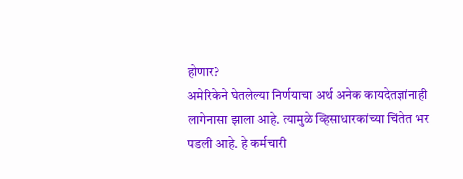होणार?
अमेरिकेने घेतलेल्या निर्णयाचा अर्थ अनेक कायदेतज्ञांनाही लागेनासा झाला आहे. त्यामुळे व्हिसाधारकांच्या चिंतेत भर पडली आहे. हे कर्मचारी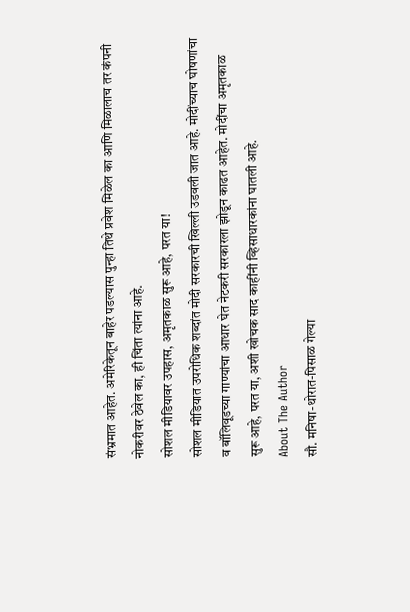संभ्रमात आहेत. अमेरिकेतून बाहेर पडल्यास पुन्हा तिथे प्रवेश मिळेल का आणि मिळालाच तर कंपनी नोकरीवर ठेवेल का, ही चिंता त्यांना आहे.
सोशल मीडियावर उपहास, अमृतकाळ सुरू आहे, परत या!
सोशल मीडियात उपरोधिक शब्दांत मोदी सरकारची खिल्ली उडवली जात आहे. मोदींच्याच घोषणांचा व बॉलिवूडच्या गाण्यांचा आधार घेत नेटकरी सरकारला झोडून काढत आहेत. मोदींचा अमृतकाळ सुरू आहे, परत या, अशी खोचक साद काहींनी व्हिसाधारकांना घातली आहे.
About The Author
सौ. मनिषा-थोरात-पिसाळ गेल्या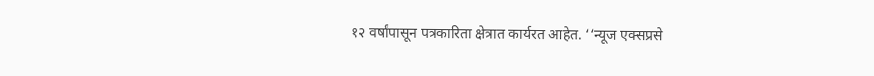१२ वर्षांपासून पत्रकारिता क्षेत्रात कार्यरत आहेत. ‘‘न्यूज एक्सप्रसे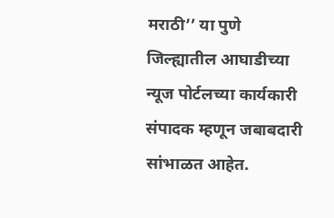मराठी’’ या पुणे जिल्ह्यातील आघाडीच्या न्यूज पोर्टलच्या कार्यकारी संपादक म्हणून जबाबदारी सांभाळत आहेत.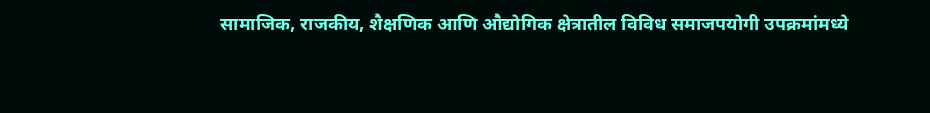सामाजिक, राजकीय, शैक्षणिक आणि औद्योगिक क्षेत्रातील विविध समाजपयोगी उपक्रमांमध्ये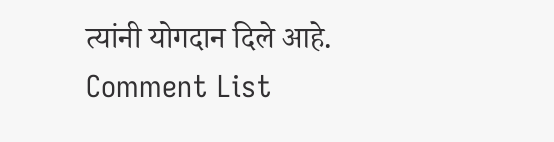त्यांनी योगदान दिले आहे.
Comment List